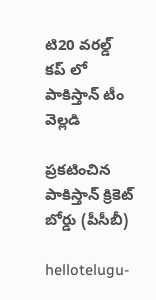టి20 వ‌ర‌ల్డ్ క‌ప్ లో పాకిస్తాన్ టీం వెల్ల‌డి

ప్ర‌క‌టించిన పాకిస్తాన్ క్రికెట్ బోర్డు (పీసీబీ)

hellotelugu-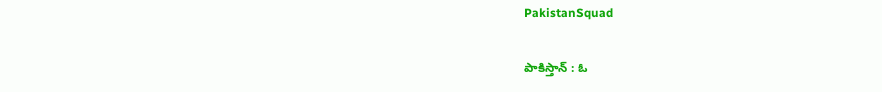PakistanSquad

పాకిస్తాన్ : ఓ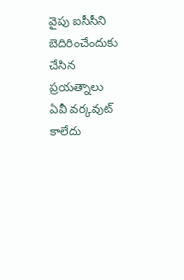వైపు ఐసీసీని బెదిరించేందుకు చేసిన ప్ర‌య‌త్నాలు ఏవీ వ‌ర్క‌వుట్ కాలేదు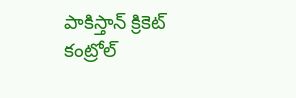పాకిస్తాన్ క్రికెట్ కంట్రోల్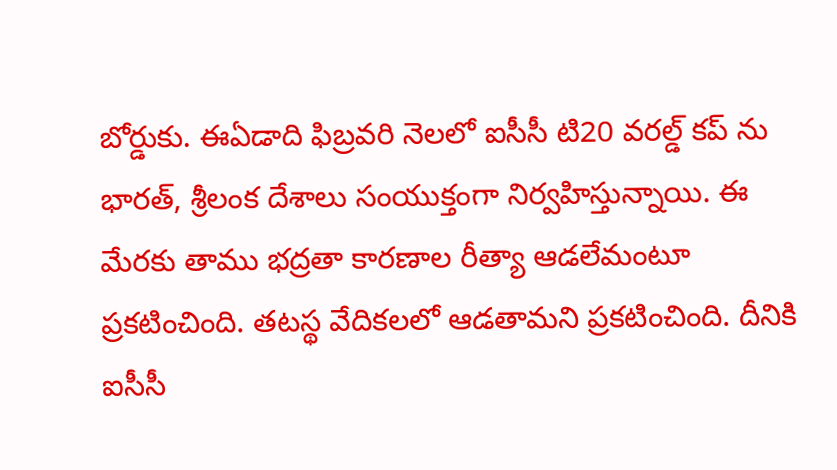బోర్డుకు. ఈఏడాది ఫిబ్ర‌వ‌రి నెల‌లో ఐసీసీ టి20 వ‌ర‌ల్డ్ క‌ప్ ను భార‌త్, శ్రీ‌లంక దేశాలు సంయుక్తంగా నిర్వ‌హిస్తున్నాయి. ఈ మేర‌కు తాము భ‌ద్ర‌తా కార‌ణాల రీత్యా ఆడ‌లేమంటూ ప్ర‌క‌టించింది. త‌ట‌స్థ వేదిక‌లలో ఆడ‌తామ‌ని ప్ర‌క‌టించింది. దీనికి ఐసీసీ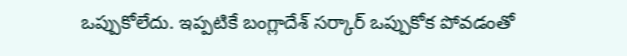ఒప్పుకోలేదు. ఇప్ప‌టికే బంగ్లాదేశ్ స‌ర్కార్ ఒప్పుకోక పోవ‌డంతో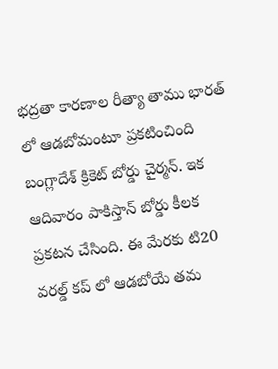భ‌ద్ర‌తా కార‌ణాల రీత్యా తాము భార‌త్ లో ఆడబోమంటూ ప్ర‌క‌టించింది బంగ్లాదేశ్ క్రికెట్ బోర్డు చైర్మన్. ఇక ఆదివారం పాకిస్తాన్ బోర్డు కీల‌క ప్ర‌క‌ట‌న చేసింది. ఈ మేర‌కు టి20 వ‌ర‌ల్డ్ క‌ప్ లో ఆడ‌బోయే త‌మ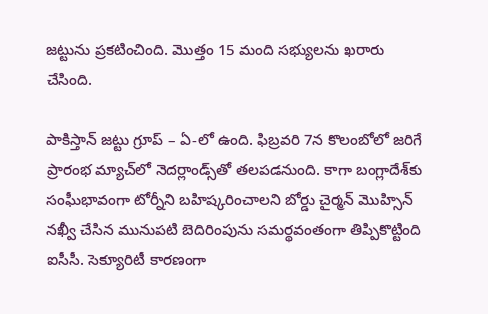జ‌ట్టును ప్ర‌క‌టించింది. మొత్తం 15 మంది స‌భ్యుల‌ను ఖ‌రారు చేసింది.

పాకిస్తాన్ జ‌ట్టు గ్రూప్ – ఏ-లో ఉంది. ఫిబ్రవరి 7న కొలంబోలో జరిగే ప్రారంభ మ్యాచ్‌లో నెదర్లాండ్స్‌తో తలపడనుంది. కాగా బంగ్లాదేశ్‌కు సంఘీభావంగా టోర్నీని బహిష్కరించాలని బోర్డు చైర్మన్ మొహ్సిన్ నఖ్వీ చేసిన మునుపటి బెదిరింపును సమర్థవంతంగా తిప్పికొట్టింది ఐసీసీ. సెక్యూరిటీ కార‌ణంగా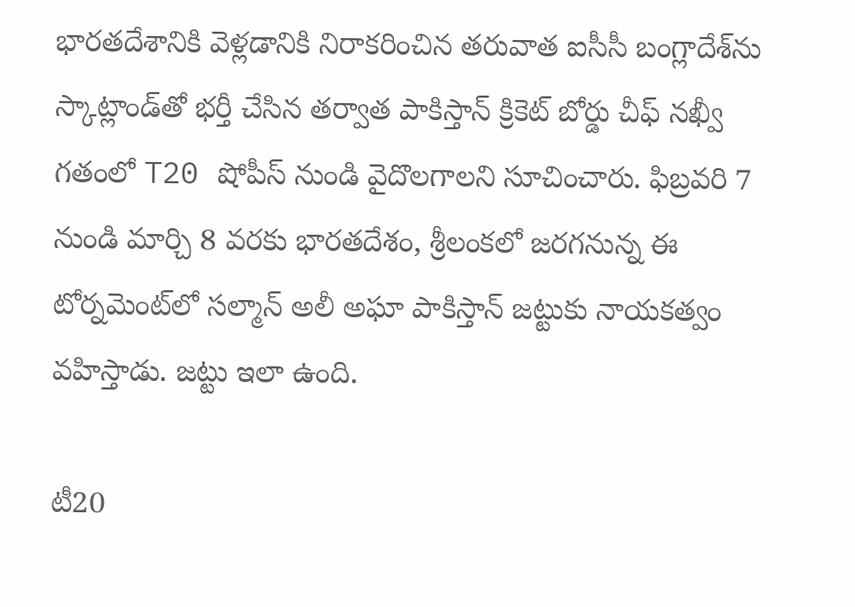భారతదేశానికి వెళ్లడానికి నిరాకరించిన తరువాత ఐసీసీ బంగ్లాదేశ్‌ను స్కాట్లాండ్‌తో భర్తీ చేసిన తర్వాత పాకిస్తాన్ క్రికెట్ బోర్డు చీఫ్ నఖ్వీ గతంలో T20 షోపీస్ నుండి వైదొలగాలని సూచించారు. ఫిబ్రవరి 7 నుండి మార్చి 8 వరకు భారతదేశం, శ్రీలంకలో జరగనున్న ఈ టోర్నమెంట్‌లో సల్మాన్ అలీ అఘా పాకిస్తాన్ జట్టుకు నాయకత్వం వహిస్తాడు. జ‌ట్టు ఇలా ఉంది.

టీ20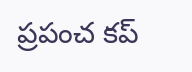ప్రపంచ కప్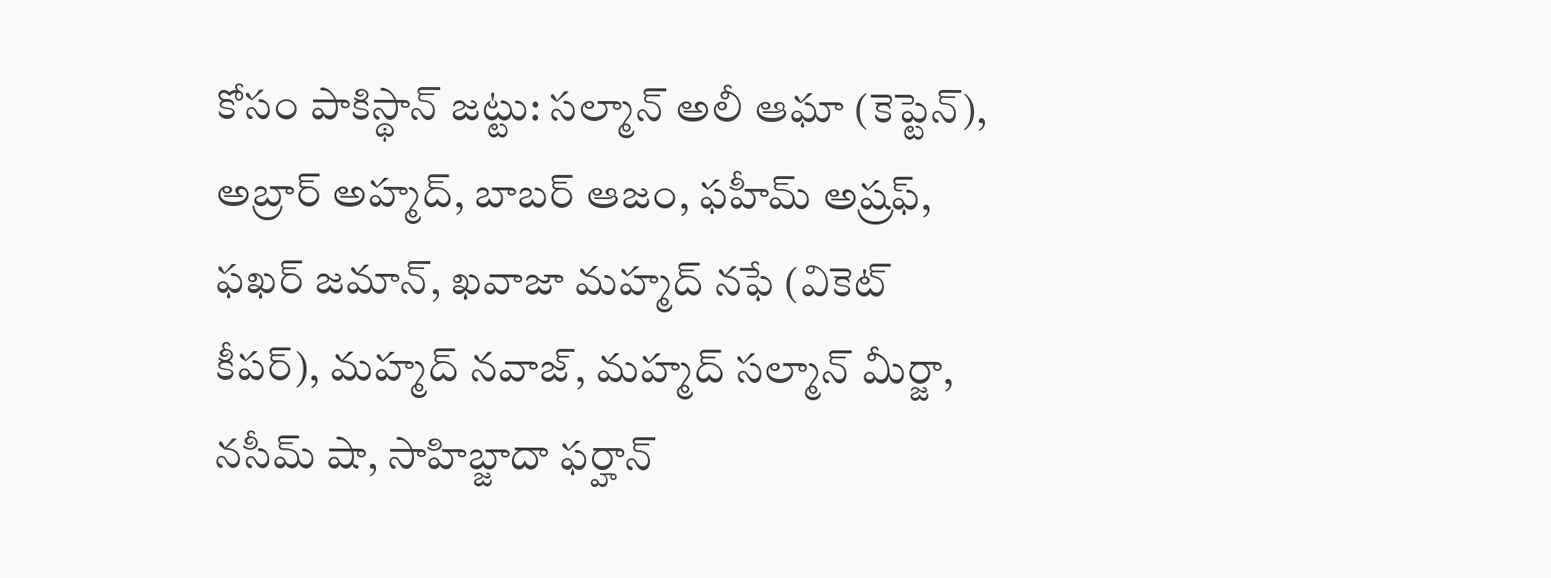కోసం పాకిస్థాన్ జట్టు: సల్మాన్ అలీ ఆఘా (కెప్టెన్), అబ్రార్ అహ్మద్, బాబర్ ఆజం, ఫహీమ్ అష్రఫ్, ఫఖర్ జమాన్, ఖవాజా మహ్మద్ నఫే (వికెట్ కీపర్), మహ్మద్ నవాజ్, మహ్మద్ సల్మాన్ మీర్జా, నసీమ్ షా, సాహిబ్జాదా ఫర్హాన్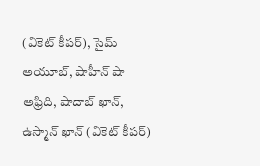(వికెట్ కీపర్), సైమ్ అయూబ్, షాహీన్ షా అఫ్రిది, షాదాబ్ ఖాన్, ఉస్మాన్ ఖాన్ (వికెట్ కీపర్)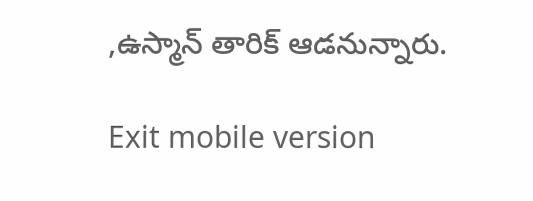,ఉస్మాన్ తారిక్ ఆడ‌నున్నారు.

Exit mobile version